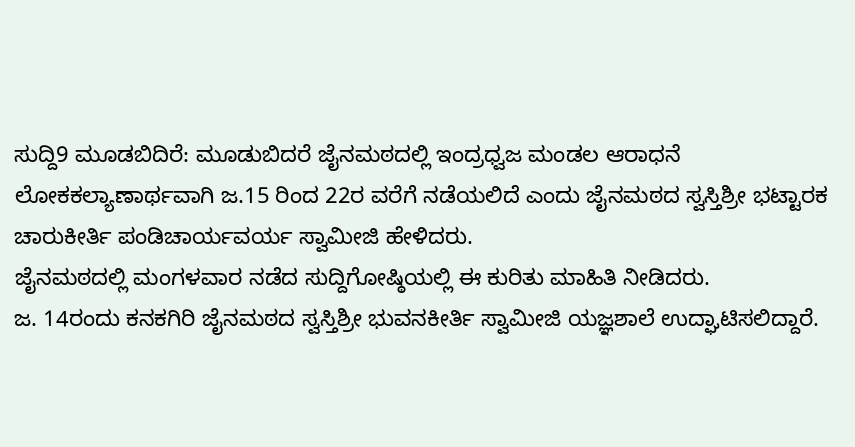ಸುದ್ದಿ9 ಮೂಡಬಿದಿರೆ: ಮೂಡುಬಿದರೆ ಜೈನಮಠದಲ್ಲಿ ಇಂದ್ರಧ್ವಜ ಮಂಡಲ ಆರಾಧನೆ ಲೋಕಕಲ್ಯಾಣಾರ್ಥವಾಗಿ ಜ.15 ರಿಂದ 22ರ ವರೆಗೆ ನಡೆಯಲಿದೆ ಎಂದು ಜೈನಮಠದ ಸ್ವಸ್ತಿಶ್ರೀ ಭಟ್ಟಾರಕ ಚಾರುಕೀರ್ತಿ ಪಂಡಿಚಾರ್ಯವರ್ಯ ಸ್ವಾಮೀಜಿ ಹೇಳಿದರು.
ಜೈನಮಠದಲ್ಲಿ ಮಂಗಳವಾರ ನಡೆದ ಸುದ್ದಿಗೋಷ್ಠಿಯಲ್ಲಿ ಈ ಕುರಿತು ಮಾಹಿತಿ ನೀಡಿದರು.
ಜ. 14ರಂದು ಕನಕಗಿರಿ ಜೈನಮಠದ ಸ್ವಸ್ತಿಶ್ರೀ ಭುವನಕೀರ್ತಿ ಸ್ವಾಮೀಜಿ ಯಜ್ಞಶಾಲೆ ಉದ್ಘಾಟಿಸಲಿದ್ದಾರೆ.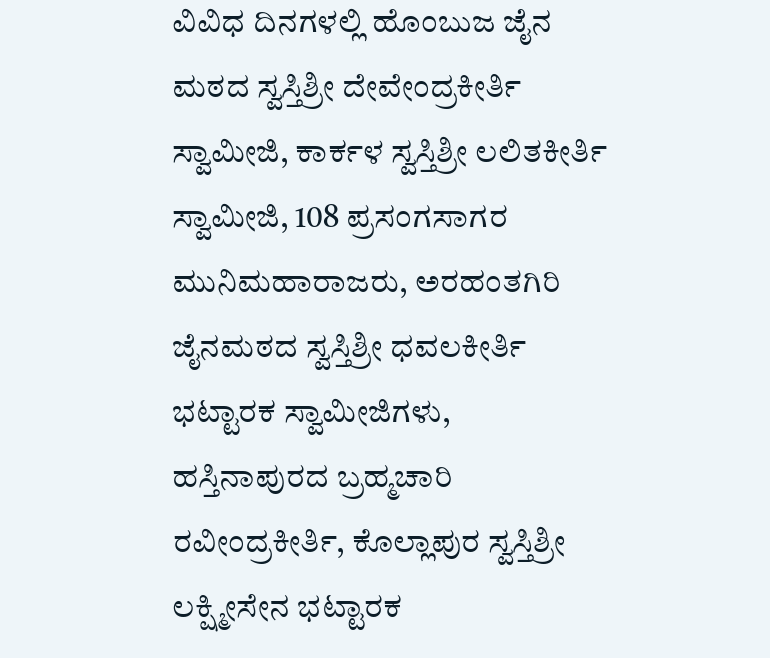ವಿವಿಧ ದಿನಗಳಲ್ಲಿ ಹೊಂಬುಜ ಜೈನ ಮಠದ ಸ್ವಸ್ತಿಶ್ರೀ ದೇವೇಂದ್ರಕೀರ್ತಿ ಸ್ವಾಮೀಜಿ, ಕಾರ್ಕಳ ಸ್ವಸ್ತಿಶ್ರೀ ಲಲಿತಕೀರ್ತಿ ಸ್ವಾಮೀಜಿ, 108 ಪ್ರಸಂಗಸಾಗರ ಮುನಿಮಹಾರಾಜರು, ಅರಹಂತಗಿರಿ ಜೈನಮಠದ ಸ್ವಸ್ತಿಶ್ರೀ ಧವಲಕೀರ್ತಿ ಭಟ್ಟಾರಕ ಸ್ವಾಮೀಜಿಗಳು, ಹಸ್ತಿನಾಪುರದ ಬ್ರಹ್ಮಚಾರಿ ರವೀಂದ್ರಕೀರ್ತಿ, ಕೊಲ್ಲಾಪುರ ಸ್ವಸ್ತಿಶ್ರೀ ಲಕ್ಷ್ಮೀಸೇನ ಭಟ್ಟಾರಕ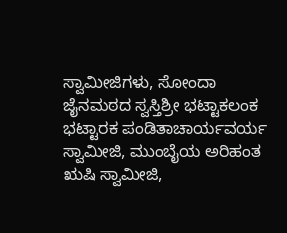ಸ್ವಾಮೀಜಿಗಳು, ಸೋಂದಾ ಜೈನಮಠದ ಸ್ವಸ್ತಿಶ್ರೀ ಭಟ್ಟಾಕಲಂಕ ಭಟ್ಟಾರಕ ಪಂಡಿತಾಚಾರ್ಯವರ್ಯ ಸ್ವಾಮೀಜಿ, ಮುಂಬೈಯ ಅರಿಹಂತ ಋಷಿ ಸ್ವಾಮೀಜಿ,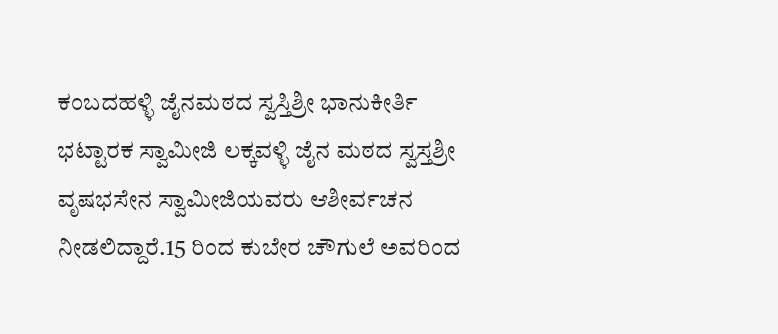ಕಂಬದಹಳ್ಳಿ ಜೈನಮಠದ ಸ್ವಸ್ತಿಶ್ರೀ ಭಾನುಕೀರ್ತಿ ಭಟ್ಟಾರಕ ಸ್ವಾಮೀಜಿ ಲಕ್ಕವಳ್ಳಿ ಜೈನ ಮಠದ ಸ್ವಸ್ತಶ್ರೀ ವೃಷಭಸೇನ ಸ್ವಾಮೀಜಿಯವರು ಆಶೀರ್ವಚನ ನೀಡಲಿದ್ದಾರೆ.15 ರಿಂದ ಕುಬೇರ ಚೌಗುಲೆ ಅವರಿಂದ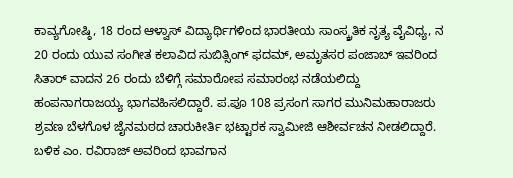ಕಾವ್ಯಗೋಷ್ಠಿ, 18 ರಂದ ಆಳ್ವಾಸ್ ವಿದ್ಯಾರ್ಥಿಗಳಿಂದ ಭಾರತೀಯ ಸಾಂಸ್ಕ್ರತಿಕ ನೃತ್ಯ ವೈವಿಧ್ಯ, ನ 20 ರಂದು ಯುವ ಸಂಗೀತ ಕಲಾವಿದ ಸುಬಿತ್ಸಿಂಗ್ ಫದಮ್, ಅಮೃತಸರ ಪಂಜಾಬ್ ಇವರಿಂದ ಸಿತಾರ್ ವಾದನ 26 ರಂದು ಬೆಳಿಗ್ಗೆ ಸಮಾರೋಪ ಸಮಾರಂಭ ನಡೆಯಲಿದ್ದು ಹಂಪನಾಗರಾಜಯ್ಯ ಭಾಗವಹಿಸಲಿದ್ದಾರೆ. ಪ.ಪೂ 108 ಪ್ರಸಂಗ ಸಾಗರ ಮುನಿಮಹಾರಾಜರು ಶ್ರವಣ ಬೆಳಗೊಳ ಜೈನಮಠದ ಚಾರುಕೀರ್ತಿ ಭಟ್ಟಾರಕ ಸ್ವಾಮೀಜಿ ಆಶೀರ್ವಚನ ನೀಡಲಿದ್ದಾರೆ. ಬಳಿಕ ಎಂ. ರವಿರಾಜ್ ಅವರಿಂದ ಭಾವಗಾನ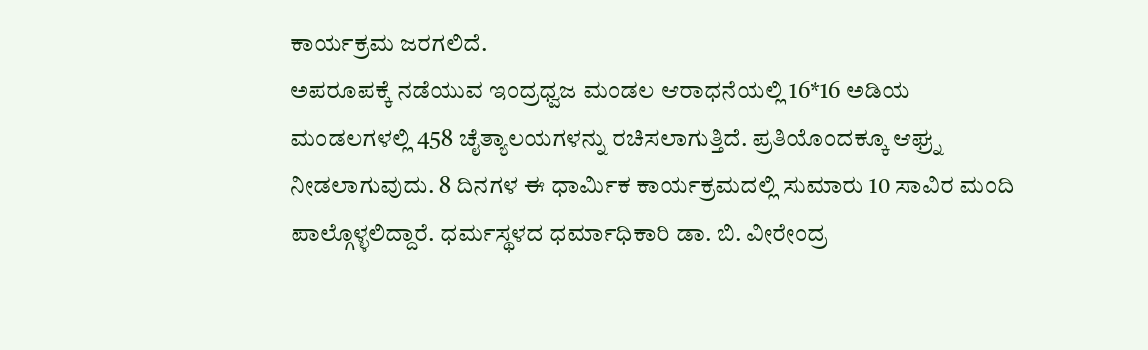ಕಾರ್ಯಕ್ರಮ ಜರಗಲಿದೆ.
ಅಪರೂಪಕ್ಕೆ ನಡೆಯುವ ಇಂದ್ರಧ್ವಜ ಮಂಡಲ ಆರಾಧನೆಯಲ್ಲಿ 16*16 ಅಡಿಯ ಮಂಡಲಗಳಲ್ಲಿ 458 ಚೈತ್ಯಾಲಯಗಳನ್ನು ರಚಿಸಲಾಗುತ್ತಿದೆ. ಪ್ರತಿಯೊಂದಕ್ಕೂ ಆಘ್ರ್ನ ನೀಡಲಾಗುವುದು. 8 ದಿನಗಳ ಈ ಧಾರ್ಮಿಕ ಕಾರ್ಯಕ್ರಮದಲ್ಲಿ ಸುಮಾರು 10 ಸಾವಿರ ಮಂದಿ ಪಾಲ್ಗೊಳ್ಳಲಿದ್ದಾರೆ. ಧರ್ಮಸ್ಥಳದ ಧರ್ಮಾಧಿಕಾರಿ ಡಾ. ಬಿ. ವೀರೇಂದ್ರ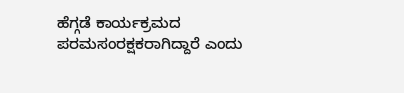ಹೆಗ್ಗಡೆ ಕಾರ್ಯಕ್ರಮದ ಪರಮಸಂರಕ್ಷಕರಾಗಿದ್ದಾರೆ ಎಂದು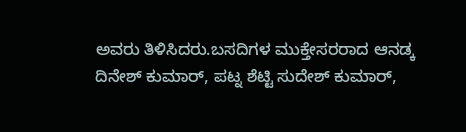ಅವರು ತಿಳಿಸಿದರು.ಬಸದಿಗಳ ಮುಕ್ತೇಸರರಾದ ಆನಡ್ಕ ದಿನೇಶ್ ಕುಮಾರ್, ಪಟ್ನ ಶೆಟ್ಟಿ ಸುದೇಶ್ ಕುಮಾರ್,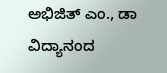ಅಭಿಜಿತ್ ಎಂ., ಡಾ ವಿದ್ಯಾನಂದ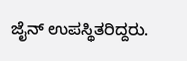ಜೈನ್ ಉಪಸ್ಥಿತರಿದ್ದರು.